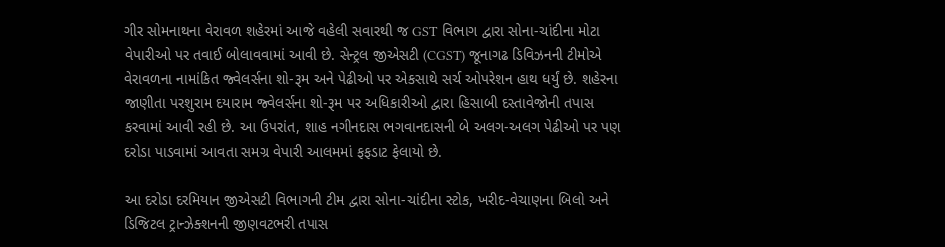ગીર સોમનાથના વેરાવળ શહેરમાં આજે વહેલી સવારથી જ GST વિભાગ દ્વારા સોના-ચાંદીના મોટા વેપારીઓ પર તવાઈ બોલાવવામાં આવી છે. સેન્ટ્રલ જીએસટી (CGST) જૂનાગઢ ડિવિઝનની ટીમોએ વેરાવળના નામાંકિત જ્વેલર્સના શો-રૂમ અને પેઢીઓ પર એકસાથે સર્ચ ઓપરેશન હાથ ધર્યું છે. શહેરના જાણીતા પરશુરામ દયારામ જ્વેલર્સના શો-રૂમ પર અધિકારીઓ દ્વારા હિસાબી દસ્તાવેજોની તપાસ કરવામાં આવી રહી છે. આ ઉપરાંત, શાહ નગીનદાસ ભગવાનદાસની બે અલગ-અલગ પેઢીઓ પર પણ દરોડા પાડવામાં આવતા સમગ્ર વેપારી આલમમાં ફફડાટ ફેલાયો છે.

આ દરોડા દરમિયાન જીએસટી વિભાગની ટીમ દ્વારા સોના-ચાંદીના સ્ટોક, ખરીદ-વેચાણના બિલો અને ડિજિટલ ટ્રાન્ઝેક્શનની જીણવટભરી તપાસ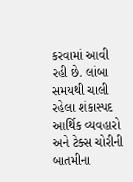કરવામાં આવી રહી છે. લાંબા સમયથી ચાલી રહેલા શંકાસ્પદ આર્થિક વ્યવહારો અને ટેક્સ ચોરીની બાતમીના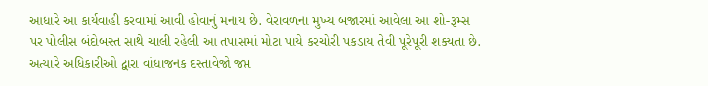આધારે આ કાર્યવાહી કરવામાં આવી હોવાનું મનાય છે. વેરાવળના મુખ્ય બજારમાં આવેલા આ શો-રૂમ્સ પર પોલીસ બંદોબસ્ત સાથે ચાલી રહેલી આ તપાસમાં મોટા પાયે કરચોરી પકડાય તેવી પૂરેપૂરી શક્યતા છે. અત્યારે અધિકારીઓ દ્વારા વાંધાજનક દસ્તાવેજો જપ્ત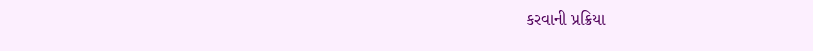કરવાની પ્રક્રિયા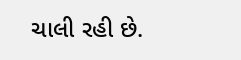ચાલી રહી છે.